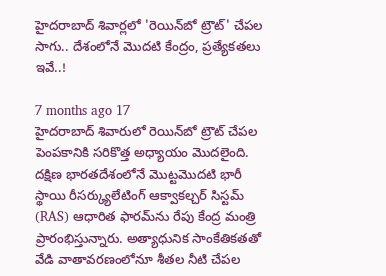హైదరాబాద్ శివార్లలో 'రెయిన్‌బో ట్రౌట్' చేపల సాగు.. దేశంలోనే మొదటి కేంద్రం, ప్రత్యేకతలు ఇవే..!

7 months ago 17
హైదరాబాద్‌ శివారులో రెయిన్‌బో ట్రౌట్ చేపల పెంపకానికి సరికొత్త అధ్యాయం మొదలైంది. దక్షిణ భారతదేశంలోనే మొట్టమొదటి భారీ స్థాయి రీసర్క్యులేటింగ్ ఆక్వాకల్చర్ సిస్టమ్ (RAS) ఆధారిత ఫారమ్‌ను రేపు కేంద్ర మంత్రి ప్రారంభిస్తున్నారు. అత్యాధునిక సాంకేతికతతో వేడి వాతావరణంలోనూ శీతల నీటి చేపల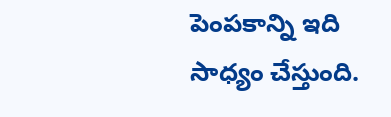పెంపకాన్ని ఇది సాధ్యం చేస్తుంది.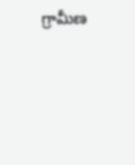గ్రామీణ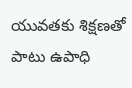యువతకు శిక్షణతో పాటు ఉపాధి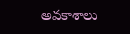అవకాశాలు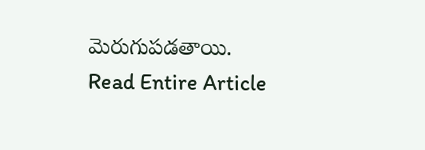మెరుగుపడతాయి.
Read Entire Article